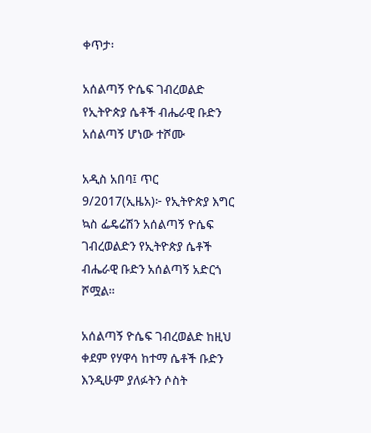ቀጥታ፡

አሰልጣኝ ዮሴፍ ገብረወልድ የኢትዮጵያ ሴቶች ብሔራዊ ቡድን አሰልጣኝ ሆነው ተሾሙ

አዲስ አበባ፤ ጥር 9/2017(ኢዜአ)፦ የኢትዮጵያ እግር ኳስ ፌዴሬሽን አሰልጣኝ ዮሴፍ ገብረወልድን የኢትዮጵያ ሴቶች ብሔራዊ ቡድን አሰልጣኝ አድርጎ ሾሟል።

አሰልጣኝ ዮሴፍ ገብረወልድ ከዚህ ቀደም የሃዋሳ ከተማ ሴቶች ቡድን እንዲሁም ያለፉትን ሶስት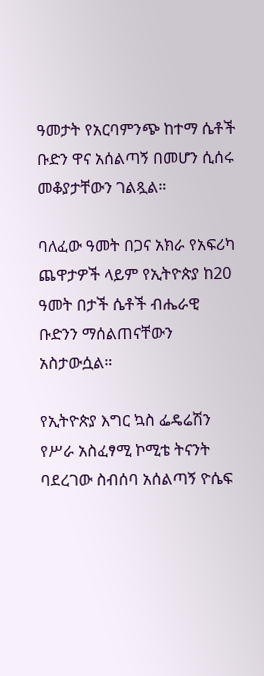ዓመታት የአርባምንጭ ከተማ ሴቶች ቡድን ዋና አሰልጣኝ በመሆን ሲሰሩ መቆያታቸውን ገልጿል።

ባለፈው ዓመት በጋና አክራ የአፍሪካ ጨዋታዎች ላይም የኢትዮጵያ ከ20 ዓመት በታች ሴቶች ብሔራዊ ቡድንን ማሰልጠናቸውን አስታውሷል።

የኢትዮጵያ እግር ኳስ ፌዴሬሽን የሥራ አስፈፃሚ ኮሚቴ ትናንት ባደረገው ስብሰባ አሰልጣኝ ዮሴፍ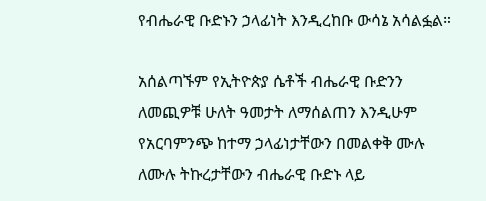የብሔራዊ ቡድኑን ኃላፊነት እንዲረከቡ ውሳኔ አሳልፏል።

አሰልጣኙም የኢትዮጵያ ሴቶች ብሔራዊ ቡድንን ለመጪዎቹ ሁለት ዓመታት ለማሰልጠን እንዲሁም የአርባምንጭ ከተማ ኃላፊነታቸውን በመልቀቅ ሙሉ ለሙሉ ትኩረታቸውን ብሔራዊ ቡድኑ ላይ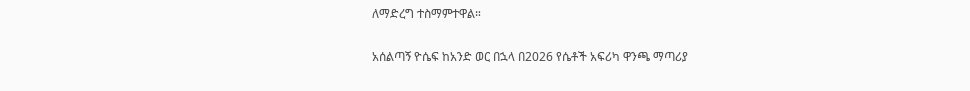ለማድረግ ተስማምተዋል።

አሰልጣኝ ዮሴፍ ከአንድ ወር በኋላ በ2026 የሴቶች አፍሪካ ዋንጫ ማጣሪያ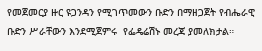የመጀመርያ ዙር ዩጋንዳን የሚገጥመውን ቡድን በማዘጋጀት የብሔራዊ ቡድን ሥራቸውን እንደሚጀምሩ  የፌዴሬሽኑ መረጃ ያመለክታል።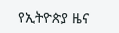የኢትዮጵያ ዜና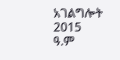አገልግሎት
2015
ዓ.ም